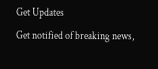Get Updates
Get notified of breaking news,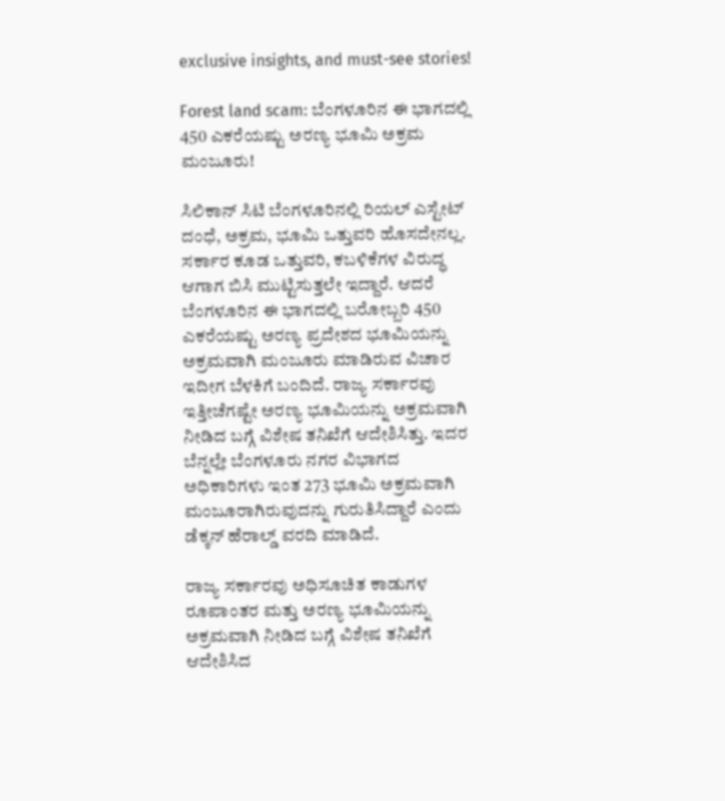exclusive insights, and must-see stories!

Forest land scam: ಬೆಂಗಳೂರಿನ ಈ ಭಾಗದಲ್ಲಿ 450 ಎಕರೆಯಷ್ಟು ಅರಣ್ಯ ಭೂಮಿ ಅಕ್ರಮ ಮಂಜೂರು!

ಸಿಲಿಕಾನ್‌ ಸಿಟಿ ಬೆಂಗಳೂರಿನಲ್ಲಿ ರಿಯಲ್‌ ಎಸ್ಟೇಟ್‌ ದಂಧೆ, ಅಕ್ರಮ, ಭೂಮಿ ಒತ್ತುವರಿ ಹೊಸದೇನಲ್ಲ. ಸರ್ಕಾರ ಕೂಡ ಒತ್ತುವರಿ, ಕಬಳಿಕೆಗಳ ವಿರುದ್ಧ ಆಗಾಗ ಬಿಸಿ ಮುಟ್ಟಿಸುತ್ತಲೇ ಇದ್ದಾರೆ. ಆದರೆ ಬೆಂಗಳೂರಿನ ಈ ಭಾಗದಲ್ಲಿ ಬರೋಬ್ಬರಿ 450 ಎಕರೆಯಷ್ಟು ಅರಣ್ಯ ಪ್ರದೇಶದ ಭೂಮಿಯನ್ನು ಅಕ್ರಮವಾಗಿ ಮಂಜೂರು ಮಾಡಿರುವ ವಿಚಾರ ಇದೀಗ ಬೆಳಕಿಗೆ ಬಂದಿದೆ. ರಾಜ್ಯ ಸರ್ಕಾರವು ಇತ್ತೀಚೆಗಷ್ಟೇ ಅರಣ್ಯ ಭೂಮಿಯನ್ನು ಅಕ್ರಮವಾಗಿ ನೀಡಿದ ಬಗ್ಗೆ ವಿಶೇಷ ತನಿಖೆಗೆ ಆದೇಶಿಸಿತ್ತು. ಇದರ ಬೆನ್ನಲ್ಲೇ ಬೆಂಗಳೂರು ನಗರ ವಿಭಾಗದ ಅಧಿಕಾರಿಗಳು ಇಂತ 273 ಭೂಮಿ ಅಕ್ರಮವಾಗಿ ಮಂಜೂರಾಗಿರುವುದನ್ನು ಗುರುತಿಸಿದ್ದಾರೆ ಎಂದು ಡೆಕ್ಕನ್‌ ಹೆರಾಲ್ಡ್‌ ವರದಿ ಮಾಡಿದೆ.

ರಾಜ್ಯ ಸರ್ಕಾರವು ಅಧಿಸೂಚಿತ ಕಾಡುಗಳ ರೂಪಾಂತರ ಮತ್ತು ಅರಣ್ಯ ಭೂಮಿಯನ್ನು ಅಕ್ರಮವಾಗಿ ನೀಡಿದ ಬಗ್ಗೆ ವಿಶೇಷ ತನಿಖೆಗೆ ಆದೇಶಿಸಿದ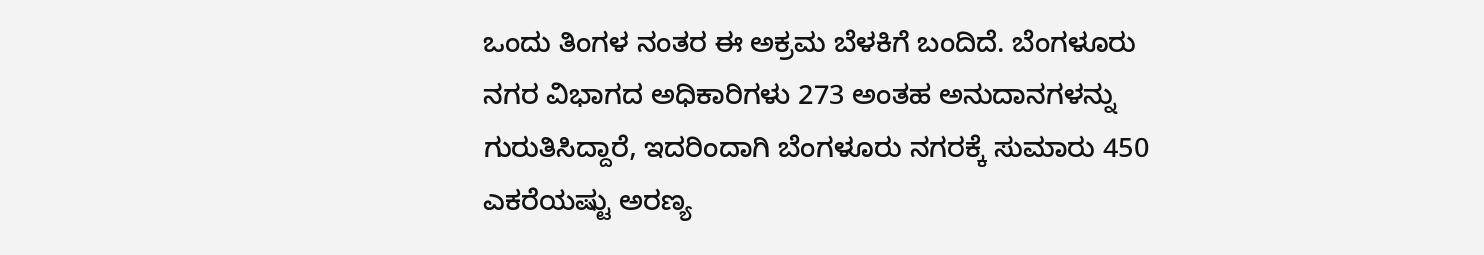ಒಂದು ತಿಂಗಳ ನಂತರ ಈ ಅಕ್ರಮ ಬೆಳಕಿಗೆ ಬಂದಿದೆ. ಬೆಂಗಳೂರು ನಗರ ವಿಭಾಗದ ಅಧಿಕಾರಿಗಳು 273 ಅಂತಹ ಅನುದಾನಗಳನ್ನು ಗುರುತಿಸಿದ್ದಾರೆ, ಇದರಿಂದಾಗಿ ಬೆಂಗಳೂರು ನಗರಕ್ಕೆ ಸುಮಾರು 450 ಎಕರೆಯಷ್ಟು ಅರಣ್ಯ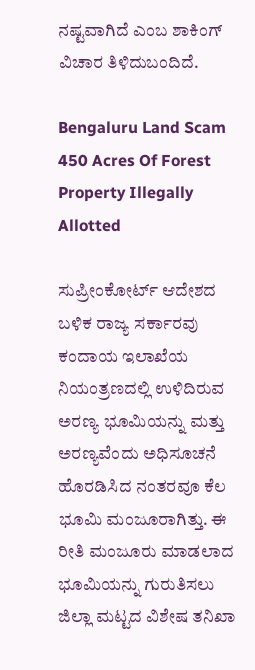ನಷ್ಟವಾಗಿದೆ ಎಂಬ ಶಾಕಿಂಗ್‌ ವಿಚಾರ ತಿಳಿದುಬಂದಿದೆ.

Bengaluru Land Scam 450 Acres Of Forest Property Illegally Allotted

ಸುಪ್ರೀಂಕೋರ್ಟ್ ಆದೇಶದ ಬಳಿಕ ರಾಜ್ಯ ಸರ್ಕಾರವು ಕಂದಾಯ ಇಲಾಖೆಯ ನಿಯಂತ್ರಣದಲ್ಲಿ ಉಳಿದಿರುವ ಅರಣ್ಯ ಭೂಮಿಯನ್ನು ಮತ್ತು ಅರಣ್ಯವೆಂದು ಅಧಿಸೂಚನೆ ಹೊರಡಿಸಿದ ನಂತರವೂ ಕೆಲ ಭೂಮಿ ಮಂಜೂರಾಗಿತ್ತು. ಈ ರೀತಿ ಮಂಜೂರು ಮಾಡಲಾದ ಭೂಮಿಯನ್ನು ಗುರುತಿಸಲು ಜಿಲ್ಲಾ ಮಟ್ಟದ ವಿಶೇಷ ತನಿಖಾ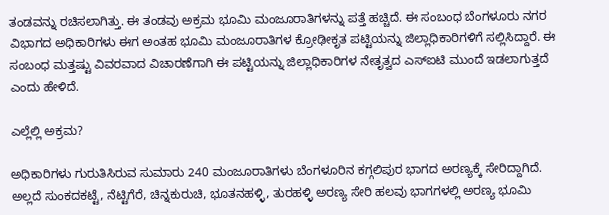ತಂಡವನ್ನು ರಚಿಸಲಾಗಿತ್ತು. ಈ ತಂಡವು ಅಕ್ರಮ ಭೂಮಿ ಮಂಜೂರಾತಿಗಳನ್ನು ಪತ್ತೆ ಹಚ್ಚಿದೆ. ಈ ಸಂಬಂಧ ಬೆಂಗಳೂರು ನಗರ ವಿಭಾಗದ ಅಧಿಕಾರಿಗಳು ಈಗ ಅಂತಹ ಭೂಮಿ ಮಂಜೂರಾತಿಗಳ ಕ್ರೋಢೀಕೃತ ಪಟ್ಟಿಯನ್ನು ಜಿಲ್ಲಾಧಿಕಾರಿಗಳಿಗೆ ಸಲ್ಲಿಸಿದ್ದಾರೆ. ಈ ಸಂಬಂಧ ಮತ್ತಷ್ಟು ವಿವರವಾದ ವಿಚಾರಣೆಗಾಗಿ ಈ ಪಟ್ಟಿಯನ್ನು ಜಿಲ್ಲಾಧಿಕಾರಿಗಳ ನೇತೃತ್ವದ ಎಸ್‌ಐಟಿ ಮುಂದೆ ಇಡಲಾಗುತ್ತದೆ ಎಂದು ಹೇಳಿದೆ.

ಎಲ್ಲೆಲ್ಲಿ ಅಕ್ರಮ?

ಅಧಿಕಾರಿಗಳು ಗುರುತಿಸಿರುವ ಸುಮಾರು 240 ಮಂಜೂರಾತಿಗಳು ಬೆಂಗಳೂರಿನ ಕಗ್ಗಲಿಪುರ ಭಾಗದ ಅರಣ್ಯಕ್ಕೆ ಸೇರಿದ್ದಾಗಿದೆ. ಅಲ್ಲದೆ ಸುಂಕದಕಟ್ಟೆ, ನೆಟ್ಟಿಗೆರೆ, ಚಿನ್ನಕುರುಚಿ, ಭೂತನಹಳ್ಳಿ, ತುರಹಳ್ಳಿ ಅರಣ್ಯ ಸೇರಿ ಹಲವು ಭಾಗಗಳಲ್ಲಿ ಅರಣ್ಯ ಭೂಮಿ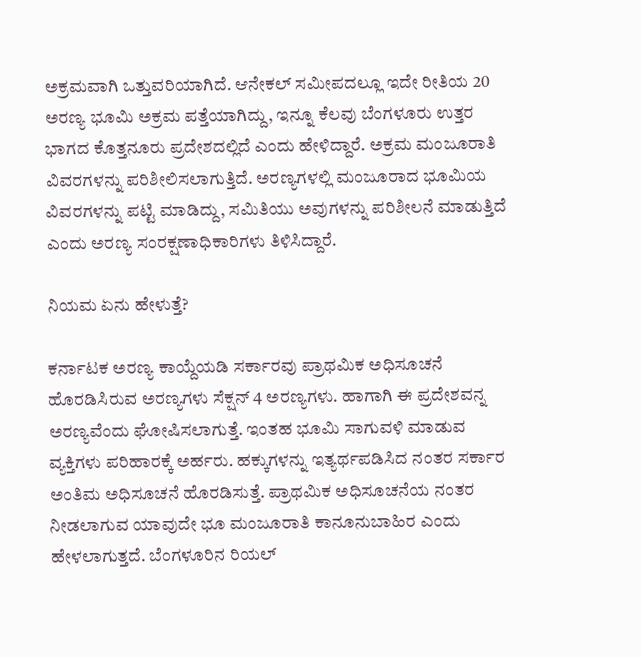ಅಕ್ರಮವಾಗಿ ಒತ್ತುವರಿಯಾಗಿದೆ. ಆನೇಕಲ್ ಸಮೀಪದಲ್ಲೂ ಇದೇ ರೀತಿಯ 20 ಅರಣ್ಯ ಭೂಮಿ ಅಕ್ರಮ ಪತ್ತೆಯಾಗಿದ್ದು, ಇನ್ನೂ ಕೆಲವು ಬೆಂಗಳೂರು ಉತ್ತರ ಭಾಗದ ಕೊತ್ತನೂರು ಪ್ರದೇಶದಲ್ಲಿದೆ ಎಂದು ಹೇಳಿದ್ದಾರೆ. ಅಕ್ರಮ ಮಂಜೂರಾತಿ ವಿವರಗಳನ್ನು ಪರಿಶೀಲಿಸಲಾಗುತ್ತಿದೆ. ಅರಣ್ಯಗಳಲ್ಲಿ ಮಂಜೂರಾದ ಭೂಮಿಯ ವಿವರಗಳನ್ನು ಪಟ್ಟಿ ಮಾಡಿದ್ದು, ಸಮಿತಿಯು ಅವುಗಳನ್ನು ಪರಿಶೀಲನೆ ಮಾಡುತ್ತಿದೆ ಎಂದು ಅರಣ್ಯ ಸಂರಕ್ಷಣಾಧಿಕಾರಿಗಳು ತಿಳಿಸಿದ್ದಾರೆ.

ನಿಯಮ ಏನು ಹೇಳುತ್ತೆ?

ಕರ್ನಾಟಕ ಅರಣ್ಯ ಕಾಯ್ದೆಯಡಿ ಸರ್ಕಾರವು ಪ್ರಾಥಮಿಕ ಅಧಿಸೂಚನೆ ಹೊರಡಿಸಿರುವ ಅರಣ್ಯಗಳು ಸೆಕ್ಷನ್ 4 ಅರಣ್ಯಗಳು. ಹಾಗಾಗಿ ಈ ಪ್ರದೇಶವನ್ನ ಅರಣ್ಯವೆಂದು ಘೋಷಿಸಲಾಗುತ್ತೆ. ಇಂತಹ ಭೂಮಿ ಸಾಗುವಳಿ ಮಾಡುವ ವ್ಯಕ್ತಿಗಳು ಪರಿಹಾರಕ್ಕೆ ಅರ್ಹರು. ಹಕ್ಕುಗಳನ್ನು ಇತ್ಯರ್ಥಪಡಿಸಿದ ನಂತರ ಸರ್ಕಾರ ಅಂತಿಮ ಅಧಿಸೂಚನೆ ಹೊರಡಿಸುತ್ತೆ. ಪ್ರಾಥಮಿಕ ಅಧಿಸೂಚನೆಯ ನಂತರ ನೀಡಲಾಗುವ ಯಾವುದೇ ಭೂ ಮಂಜೂರಾತಿ ಕಾನೂನುಬಾಹಿರ ಎಂದು ಹೇಳಲಾಗುತ್ತದೆ. ಬೆಂಗಳೂರಿನ ರಿಯಲ್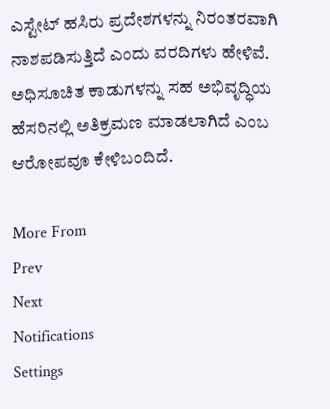ಎಸ್ಟೇಟ್ ಹಸಿರು ಪ್ರದೇಶಗಳನ್ನು ನಿರಂತರವಾಗಿ ನಾಶಪಡಿಸುತ್ತಿದೆ ಎಂದು ವರದಿಗಳು ಹೇಳಿವೆ. ಅಧಿಸೂಚಿತ ಕಾಡುಗಳನ್ನು ಸಹ ಅಭಿವೃದ್ಧಿಯ ಹೆಸರಿನಲ್ಲಿ ಅತಿಕ್ರಮಣ ಮಾಡಲಾಗಿದೆ ಎಂಬ ಆರೋಪವೂ ಕೇಳಿಬಂದಿದೆ.

More From
Prev
Next
Notifications
Settings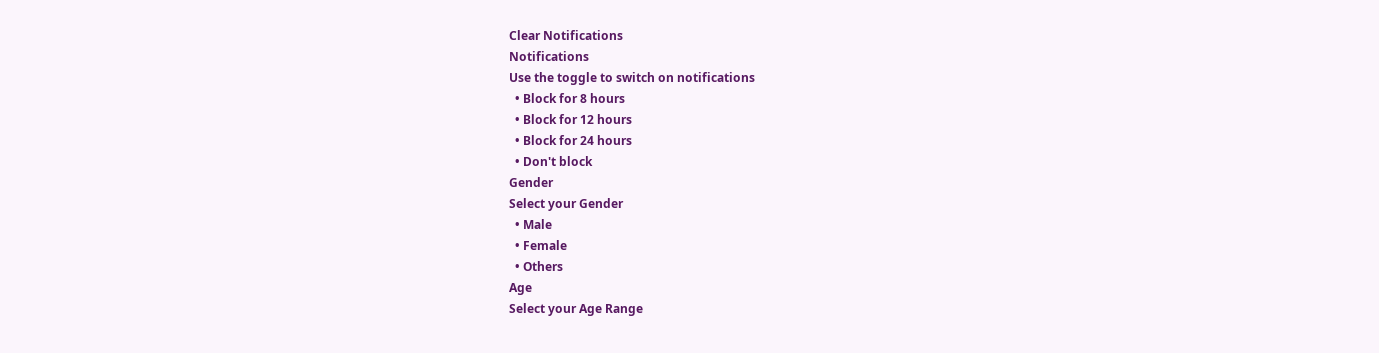Clear Notifications
Notifications
Use the toggle to switch on notifications
  • Block for 8 hours
  • Block for 12 hours
  • Block for 24 hours
  • Don't block
Gender
Select your Gender
  • Male
  • Female
  • Others
Age
Select your Age Range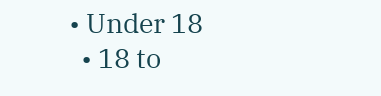• Under 18
  • 18 to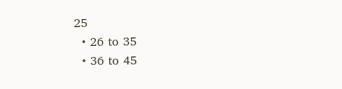25
  • 26 to 35
  • 36 to 45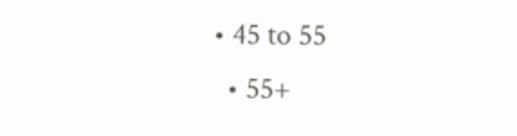• 45 to 55
  • 55+